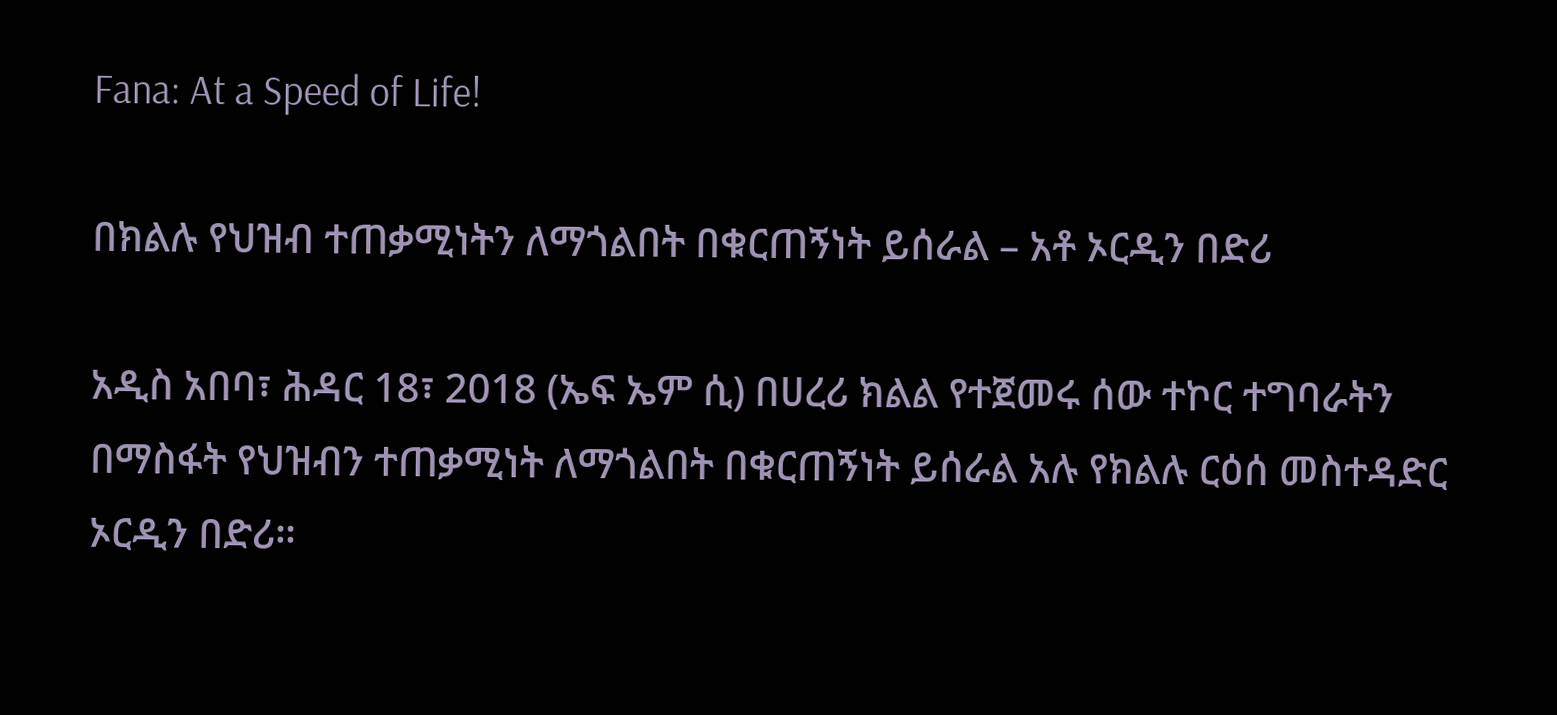Fana: At a Speed of Life!

በክልሉ የህዝብ ተጠቃሚነትን ለማጎልበት በቁርጠኝነት ይሰራል – አቶ ኦርዲን በድሪ

አዲስ አበባ፣ ሕዳር 18፣ 2018 (ኤፍ ኤም ሲ) በሀረሪ ክልል የተጀመሩ ሰው ተኮር ተግባራትን በማስፋት የህዝብን ተጠቃሚነት ለማጎልበት በቁርጠኝነት ይሰራል አሉ የክልሉ ርዕሰ መስተዳድር ኦርዲን በድሪ።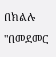በክልሉ "በመደመር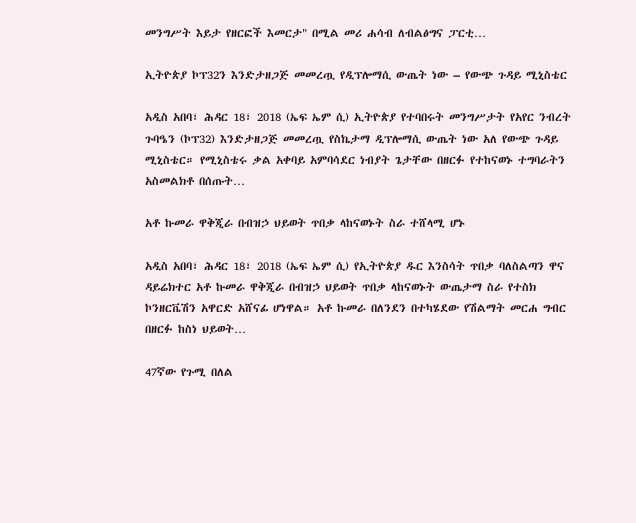መንግሥት እይታ የዘርፎች እመርታ" በሚል መሪ ሐሳብ ለብልፅግና ፓርቲ…

ኢትዮጵያ ኮፕ32ን እንድታዘጋጅ መመረጧ የዲፕሎማሲ ውጤት ነው – የውጭ ጉዳይ ሚኒስቴር

አዲስ አበባ፣ ሕዳር 18፣ 2018 (ኤፍ ኤም ሲ) ኢትዮጵያ የተባበሩት መንግሥታት የአየር ንብረት ጉባዔን (ኮፕ32) እንድታዘጋጅ መመረጧ የስኬታማ ዲፕሎማሲ ውጤት ነው አለ የውጭ ጉዳይ ሚኒስቴር። የሚኒስቴሩ ቃል አቀባይ አምባሳደር ነብያት ጌታቸው በዘርፉ የተከናወኑ ተግባራትን አስመልክቶ በሰጡት…

አቶ ኩመራ ዋቅጂራ በብዝኃ ህይወት ጥበቃ ላከናወኑት ስራ ተሸላሚ ሆኑ

አዲስ አበባ፣ ሕዳር 18፣ 2018 (ኤፍ ኤም ሲ) የኢትዮጵያ ዱር እንስሳት ጥበቃ ባለስልጣን ዋና ዳይሬክተር አቶ ኩመራ ዋቅጂራ በብዝኃ ህይወት ጥበቃ ላከናወኑት ውጤታማ ስራ የተስክ ኮንዘርቬሽን አዋርድ አሸናፊ ሆነዋል። አቶ ኩመራ በለንደን በተካሄደው የሽልማት መርሐ ግብር በዘርፉ ከስነ ህይወት…

47ኛው የጉሚ በለል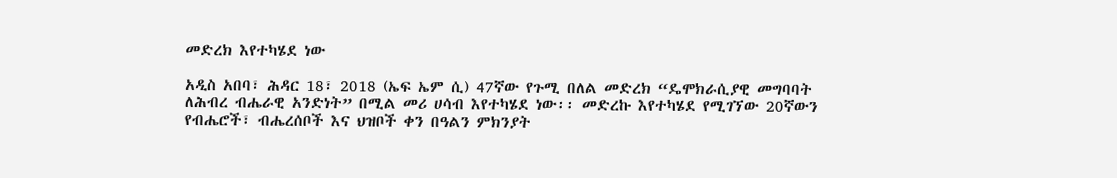መድረክ እየተካሄደ ነው

አዲስ አበባ፣ ሕዳር 18፣ 2018 (ኤፍ ኤም ሲ) 47ኛው የጉሚ በለል መድረክ “ዴሞክራሲያዊ መግባባት ለሕብረ ብሔራዊ አንድነት” በሚል መሪ ሀሳብ እየተካሄደ ነው፡፡ መድረኩ እየተካሄደ የሚገኘው 20ኛውን የብሔሮች፣ ብሔረሰቦች እና ህዝቦች ቀን በዓልን ምክንያት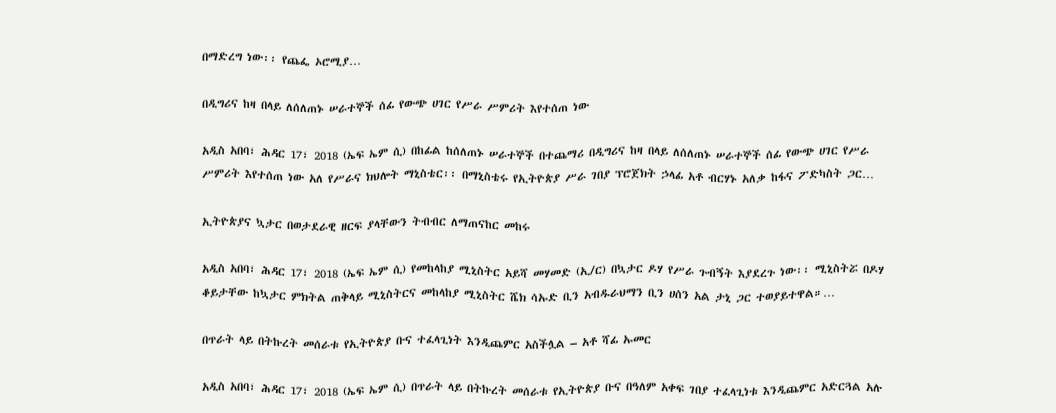በማድረግ ነው፡፡ የጨፌ ኦሮሚያ…

በዲግሪና ከዛ በላይ ለሰለጠኑ ሠራተኞች ሰፊ የውጭ ሀገር የሥራ ሥምሪት እየተሰጠ ነው

አዲስ አበባ፣ ሕዳር 17፣ 2018 (ኤፍ ኤም ሲ) በከፊል ከሰለጠኑ ሠራተኞች በተጨማሪ በዲግሪና ከዛ በላይ ለሰለጠኑ ሠራተኞች ሰፊ የውጭ ሀገር የሥራ ሥምሪት እየተሰጠ ነው አለ የሥራና ክህሎት ማኒስቴር፡፡ በማኒስቴሩ የኢትዮጵያ ሥራ ገበያ ፕሮጀክት ኃላፊ አቶ ብርሃኑ አለቃ ከፋና ፖድካስት ጋር…

ኢትዮጵያና ኳታር በወታደራዊ ዘርፍ ያላቸውን ትብብር ለማጠናከር መከሩ

አዲስ አበባ፣ ሕዳር 17፣ 2018 (ኤፍ ኤም ሲ) የመከላከያ ሚኒስትር አይሻ መሃመድ (ኢ/ር) በኳታር ዶሃ የሥራ ጉብኝት እያደረጉ ነው፡፡ ሚኒስትሯ በዶሃ ቆይታቸው ከኳታር ምክትል ጠቅላይ ሚኒስትርና መከላከያ ሚኒስትር ሼክ ሳኡድ ቢን አብዱራህማን ቢን ሀሰን አል ታኒ ጋር ተወያይተዋል።…

በጥራት ላይ በትኩረት መሰራቱ የኢትዮጵያ ቡና ተፈላጊነት እንዲጨምር አስችሏል – አቶ ሻፊ ኡመር

አዲስ አበባ፣ ሕዳር 17፣ 2018 (ኤፍ ኤም ሲ) በጥራት ላይ በትኩረት መሰራቱ የኢትዮጵያ ቡና በዓለም አቀፍ ገበያ ተፈላጊነቱ እንዲጨምር አድርጓል አሉ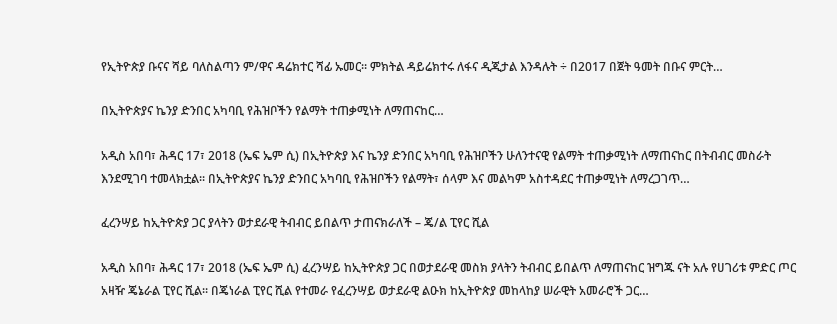የኢትዮጵያ ቡናና ሻይ ባለስልጣን ም/ዋና ዳሬክተር ሻፊ ኡመር። ምክትል ዳይሬክተሩ ለፋና ዲጂታል እንዳሉት ÷ በ2017 በጀት ዓመት በቡና ምርት…

በኢትዮጵያና ኬንያ ድንበር አካባቢ የሕዝቦችን የልማት ተጠቃሚነት ለማጠናከር…

አዲስ አበባ፣ ሕዳር 17፣ 2018 (ኤፍ ኤም ሲ) በኢትዮጵያ እና ኬንያ ድንበር አካባቢ የሕዝቦችን ሁለንተናዊ የልማት ተጠቃሚነት ለማጠናከር በትብብር መስራት እንደሚገባ ተመላክቷል፡፡ በኢትዮጵያና ኬንያ ድንበር አካባቢ የሕዝቦችን የልማት፣ ሰላም እና መልካም አስተዳደር ተጠቃሚነት ለማረጋገጥ…

ፈረንሣይ ከኢትዮጵያ ጋር ያላትን ወታደራዊ ትብብር ይበልጥ ታጠናክራለች – ጄ/ል ፒየር ሺል

አዲስ አበባ፣ ሕዳር 17፣ 2018 (ኤፍ ኤም ሲ) ፈረንሣይ ከኢትዮጵያ ጋር በወታደራዊ መስክ ያላትን ትብብር ይበልጥ ለማጠናከር ዝግጁ ናት አሉ የሀገሪቱ ምድር ጦር አዛዥ ጄኔራል ፒየር ሺል። በጄነራል ፒየር ሺል የተመራ የፈረንሣይ ወታደራዊ ልዑክ ከኢትዮጵያ መከላከያ ሠራዊት አመራሮች ጋር…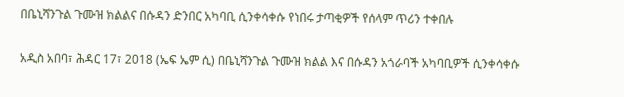በቤኒሻንጉል ጉሙዝ ክልልና በሱዳን ድንበር አካባቢ ሲንቀሳቀሱ የነበሩ ታጣቂዎች የሰላም ጥሪን ተቀበሉ

አዲስ አበባ፣ ሕዳር 17፣ 2018 (ኤፍ ኤም ሲ) በቤኒሻንጉል ጉሙዝ ክልል እና በሱዳን አጎራባች አካባቢዎች ሲንቀሳቀሱ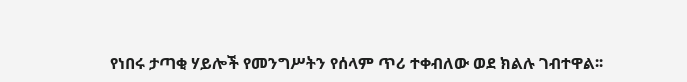የነበሩ ታጣቂ ሃይሎች የመንግሥትን የሰላም ጥሪ ተቀብለው ወደ ክልሉ ገብተዋል፡፡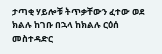ታጣቂ ሃይሎቹ ትጥቃቸውን ፈተው ወደ ክልሉ ከገቡ በኋላ ከክልሉ ርዕሰ መስተዳድር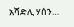አሻድሊ ሃሰን…